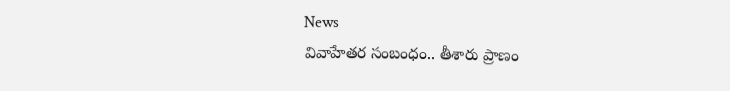News
వివాహేతర సంబంధం.. తీశారు ప్రాణం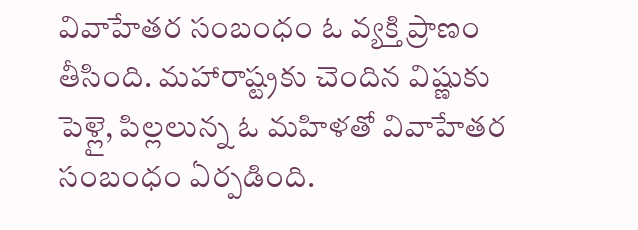వివాహేతర సంబంధం ఓ వ్యక్తి ప్రాణం తీసింది. మహారాష్ట్రకు చెందిన విష్ణుకు పెళ్లై, పిల్లలున్న ఓ మహిళతో వివాహేతర సంబంధం ఏర్పడింది.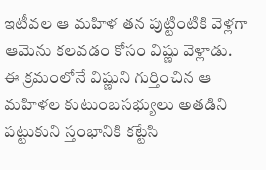ఇటీవల ఆ మహిళ తన పుట్టింటికి వెళ్లగా ఆమెను కలవడం కోసం విష్ణు వెళ్లాడు.
ఈ క్రమంలోనే విష్ణుని గుర్తించిన ఆ మహిళల కుటుంబసభ్యులు అతడిని పట్టుకుని స్తంభానికి కట్టేసి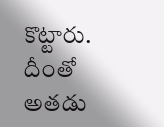కొట్టారు. దీంతో అతడు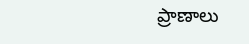ప్రాణాలు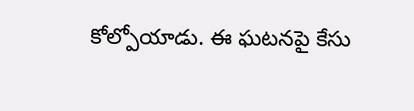కోల్పోయాడు. ఈ ఘటనపై కేసు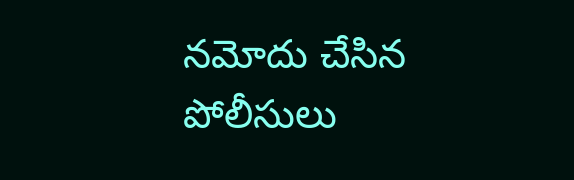నమోదు చేసిన పోలీసులు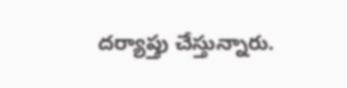దర్యాప్తు చేస్తున్నారు.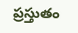ప్రస్తుతం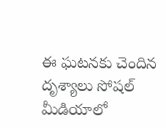ఈ ఘటనకు చెందిన దృశ్యాలు సోషల్ మీడియాలో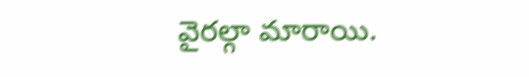వైరల్గా మారాయి.